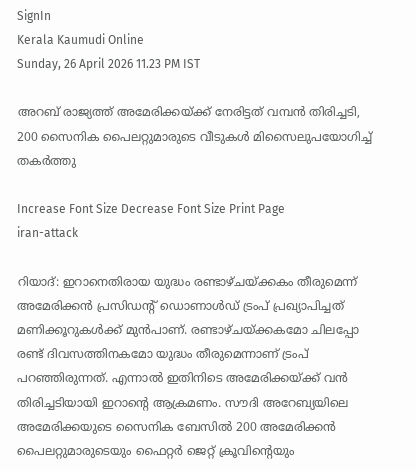SignIn
Kerala Kaumudi Online
Sunday, 26 April 2026 11.23 PM IST

അറബ് രാജ്യത്ത് അമേരിക്കയ്ക്ക് നേരിട്ടത് വമ്പൻ തിരിച്ചടി, 200 സൈനിക പൈലറ്റുമാരുടെ വീടുകൾ മിസൈലുപയോഗിച്ച് തകർത്തു

Increase Font Size Decrease Font Size Print Page
iran-attack

റിയാദ്: ഇറാനെതിരായ യുദ്ധം രണ്ടാഴ്‌ചയ്‌ക്കകം തീരുമെന്ന് അമേരിക്കൻ പ്രസിഡന്റ് ഡൊണാൾഡ് ട്രംപ്‌ പ്രഖ്യാപിച്ചത് മണിക്കൂറുകൾക്ക് മുൻപാണ്. രണ്ടാഴ്‌‌ചയ്‌ക്കകമോ ചിലപ്പോ രണ്ട് ദിവസത്തിനകമോ യുദ്ധം തീരുമെന്നാണ് ട്രംപ് പറഞ്ഞിരുന്നത്. എന്നാൽ ഇതിനിടെ അമേരിക്കയ്‌ക്ക് വൻ തിരിച്ചടിയായി ഇറാന്റെ ആക്രമണം. സൗദി അറേബ്യയിലെ അമേരിക്കയുടെ സൈനിക ബേസിൽ 200 അമേരിക്കൻ പൈലറ്റുമാരുടെയും ഫൈറ്റർ ജെറ്റ് ക്രൂവിന്റെയും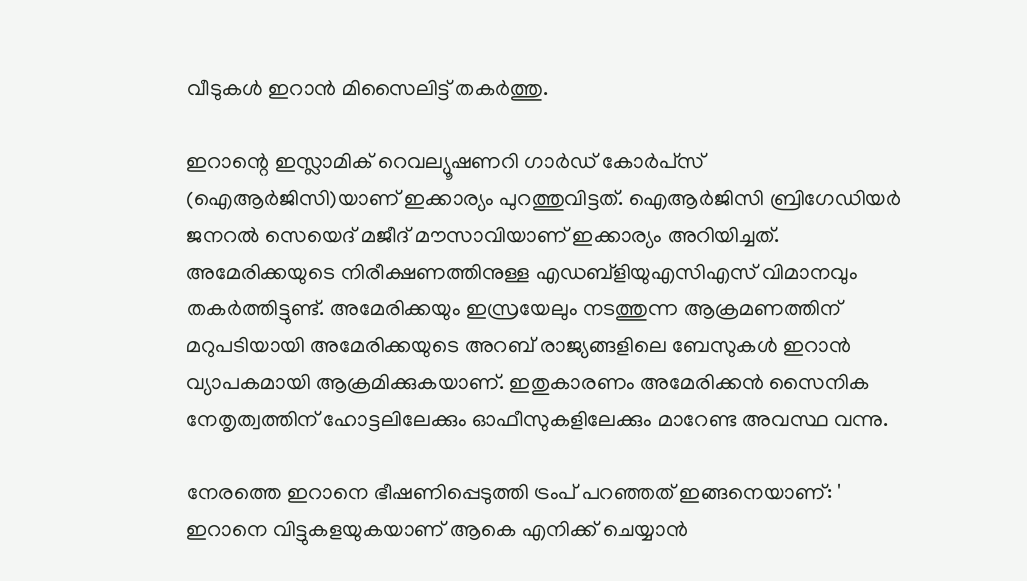വീടുകൾ ഇറാൻ മിസൈലിട്ട് തകർത്തു.

ഇറാന്റെ ഇസ്ലാമിക് റെവല്യൂഷണറി ഗാ‌ർഡ് കോർപ്‌സ് (ഐആർജിസി)യാണ് ഇക്കാര്യം പുറത്തുവിട്ടത്. ഐആർജിസി ബ്രിഗേഡിയർ ജനറൽ സെയെദ് മജീദ് മൗസാവിയാണ് ഇക്കാര്യം അറിയിച്ചത്. അമേരിക്കയുടെ നിരീക്ഷണത്തിനുള്ള എഡബ്ളിയുഎസിഎസ് വിമാനവും തകർത്തിട്ടുണ്ട്. അമേരിക്കയും ഇസ്രയേലും നടത്തുന്ന ആക്രമണത്തിന് മറുപടിയായി അമേരിക്കയുടെ അറബ് രാജ്യങ്ങളിലെ ബേസുകൾ ഇറാൻ വ്യാപകമായി ആക്രമിക്കുകയാണ്. ഇതുകാരണം അമേരിക്കൻ സൈനിക നേതൃത്വത്തിന് ഹോട്ടലിലേക്കും ഓഫീസുകളിലേക്കും മാറേണ്ട അവസ്ഥ വന്നു.

നേരത്തെ ഇറാനെ ഭീഷണിപ്പെടുത്തി ട്രംപ് പറഞ്ഞത് ഇങ്ങനെയാണ്: ' ഇറാനെ വിട്ടുകളയുകയാണ് ആകെ എനിക്ക് ചെയ്യാൻ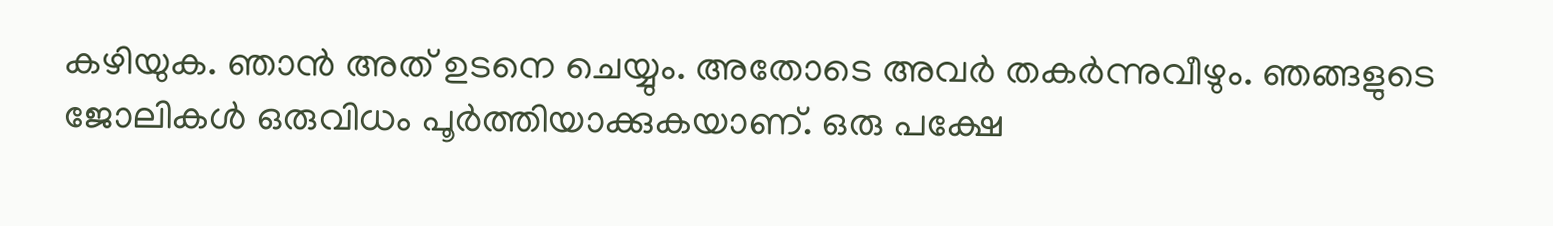കഴിയുക. ഞാൻ അത് ഉടനെ ചെയ്യും. അതോടെ അവർ തകർന്നുവീഴും. ഞങ്ങളുടെ ജോലികൾ ഒരുവിധം പൂർത്തിയാക്കുകയാണ്. ഒരു പക്ഷേ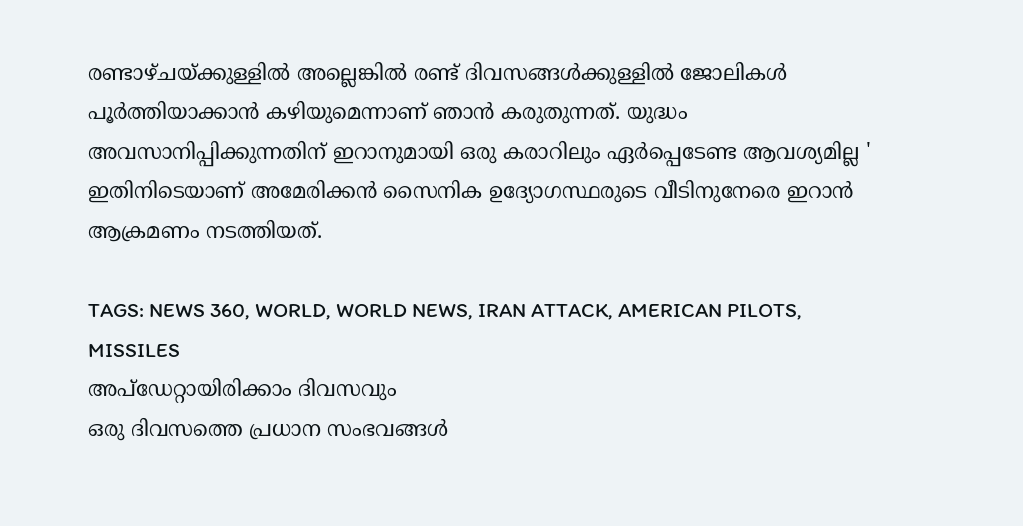രണ്ടാഴ്ചയ്ക്കുള്ളിൽ അല്ലെങ്കിൽ രണ്ട് ദിവസങ്ങൾക്കുള്ളിൽ ജോലികൾ പൂർത്തിയാക്കാൻ കഴിയുമെന്നാണ് ഞാൻ കരുതുന്നത്. യുദ്ധം അവസാനിപ്പിക്കുന്നതിന് ഇറാനുമായി ഒരു കരാറിലും ഏർപ്പെടേണ്ട ആവശ്യമില്ല ' ഇതിനിടെയാണ് അമേരിക്കൻ സൈനിക ഉദ്യോഗസ്ഥരുടെ വീടിനുനേരെ ഇറാൻ ആക്രമണം നടത്തിയത്.

TAGS: NEWS 360, WORLD, WORLD NEWS, IRAN ATTACK, AMERICAN PILOTS, MISSILES
അപ്ഡേറ്റായിരിക്കാം ദിവസവും
ഒരു ദിവസത്തെ പ്രധാന സംഭവങ്ങൾ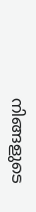നിങ്ങളുടെ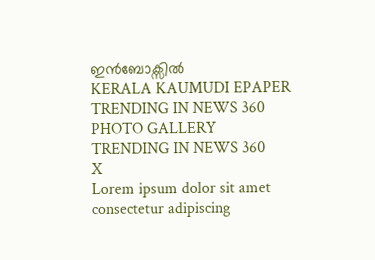ഇൻബോക്സിൽ
KERALA KAUMUDI EPAPER
TRENDING IN NEWS 360
PHOTO GALLERY
TRENDING IN NEWS 360
X
Lorem ipsum dolor sit amet
consectetur adipiscing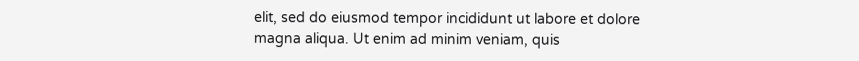elit, sed do eiusmod tempor incididunt ut labore et dolore magna aliqua. Ut enim ad minim veniam, quis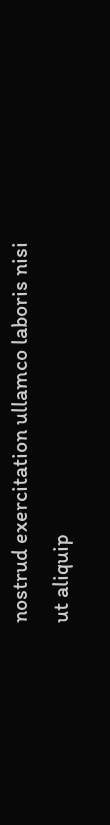nostrud exercitation ullamco laboris nisi ut aliquip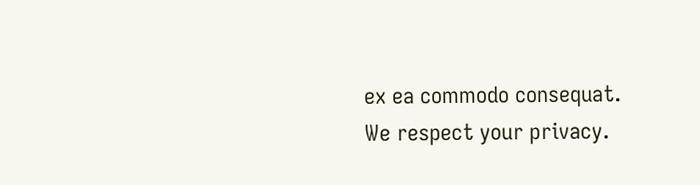ex ea commodo consequat.
We respect your privacy.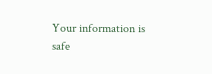Your information is safe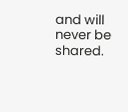and will never be shared.